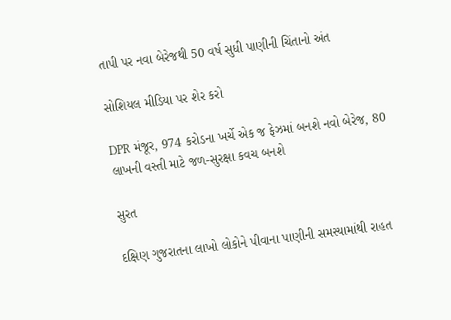તાપી પર નવા બેરેજથી 50 વર્ષ સુધી પાણીની ચિંતાનો અંત

સોશિયલ મીડિયા પર શેર કરો

DPR મંજૂર, 974 કરોડના ખર્ચે એક જ ફેઝમાં બનશે નવો બેરેજ, 80 લાખની વસ્તી માટે જળ-સુરક્ષા કવચ બનશે

સુરત

દક્ષિણ ગુજરાતના લાખો લોકોને પીવાના પાણીની સમસ્યામાંથી રાહત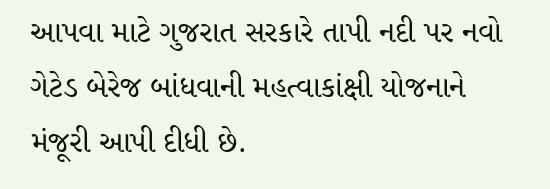આપવા માટે ગુજરાત સરકારે તાપી નદી પર નવો ગેટેડ બેરેજ બાંધવાની મહત્વાકાંક્ષી યોજનાને મંજૂરી આપી દીધી છે.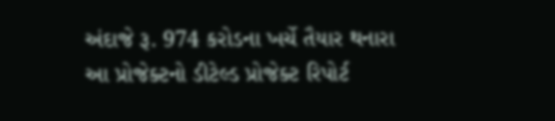અંદાજે રૂ. 974 કરોડના ખર્ચે તૈયાર થનારા આ પ્રોજેક્ટનો ડીટેલ્ડ પ્રોજેક્ટ રિપોર્ટ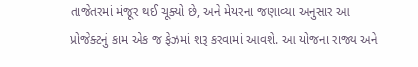તાજેતરમાં મંજૂર થઈ ચૂક્યો છે, અને મેયરના જણાવ્યા અનુસાર આ પ્રોજેક્ટનું કામ એક જ ફેઝમાં શરૂ કરવામાં આવશે. આ યોજના રાજ્ય અને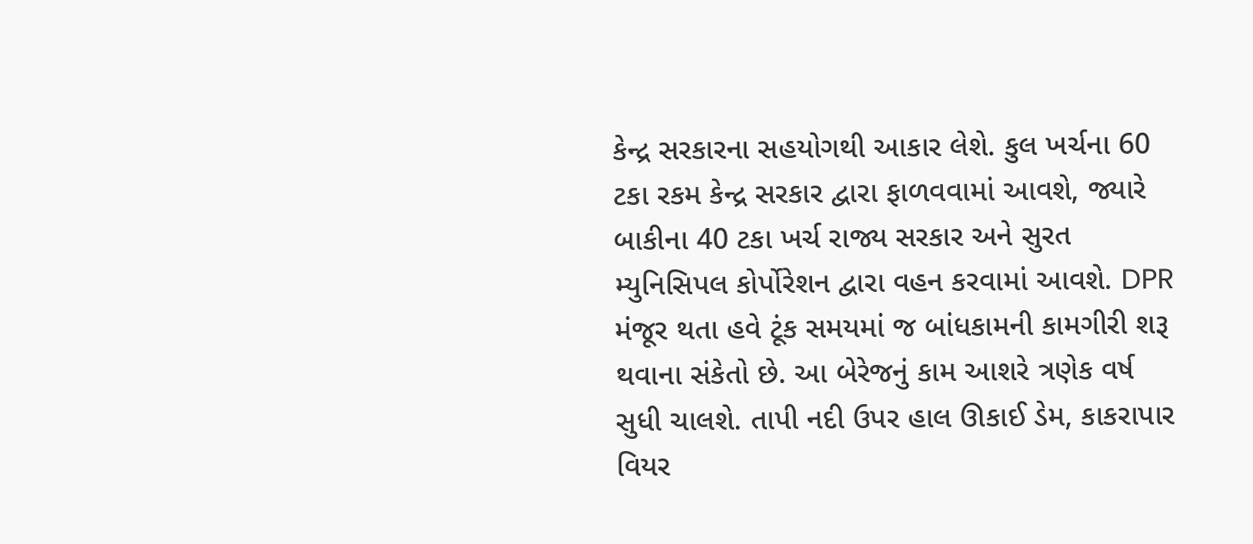કેન્દ્ર સરકારના સહયોગથી આકાર લેશે. કુલ ખર્ચના 60 ટકા રકમ કેન્દ્ર સરકાર દ્વારા ફાળવવામાં આવશે, જ્યારે બાકીના 40 ટકા ખર્ચ રાજ્ય સરકાર અને સુરત મ્યુનિસિપલ કોર્પોરેશન દ્વારા વહન કરવામાં આવશે. DPR મંજૂર થતા હવે ટૂંક સમયમાં જ બાંધકામની કામગીરી શરૂ થવાના સંકેતો છે. આ બેરેજનું કામ આશરે ત્રણેક વર્ષ સુધી ચાલશે. તાપી નદી ઉપર હાલ ઊકાઈ ડેમ, કાકરાપાર વિયર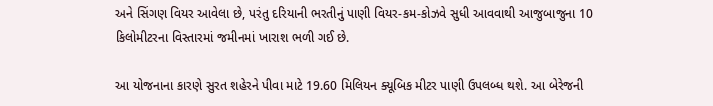અને સિંગણ વિયર આવેલા છે, પરંતુ દરિયાની ભરતીનું પાણી વિયર-કમ-કોઝવે સુધી આવવાથી આજુબાજુના 10 કિલોમીટરના વિસ્તારમાં જમીનમાં ખારાશ ભળી ગઈ છે.

આ યોજનાના કારણે સુરત શહેરને પીવા માટે 19.60 મિલિયન ક્યૂબિક મીટર પાણી ઉપલબ્ધ થશે. આ બેરેજની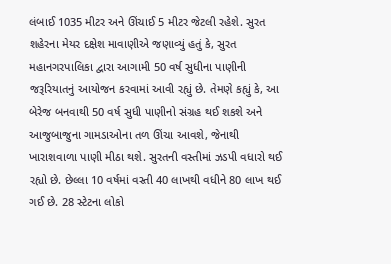લંબાઈ 1035 મીટર અને ઊંચાઈ 5 મીટર જેટલી રહેશે. સુરત શહેરના મેયર દક્ષેશ માવાણીએ જણાવ્યું હતું કે, સુરત મહાનગરપાલિકા દ્વારા આગામી 50 વર્ષ સુધીના પાણીની જરૂરિયાતનું આયોજન કરવામાં આવી રહ્યું છે. તેમણે કહ્યું કે, આ બેરેજ બનવાથી 50 વર્ષ સુધી પાણીનો સંગ્રહ થઈ શકશે અને આજુબાજુના ગામડાઓના તળ ઊંચા આવશે, જેનાથી ખારાશવાળા પાણી મીઠા થશે. સુરતની વસ્તીમાં ઝડપી વધારો થઈ રહ્યો છે. છેલ્લા 10 વર્ષમાં વસ્તી 40 લાખથી વધીને 80 લાખ થઈ ગઈ છે. 28 સ્ટેટના લોકો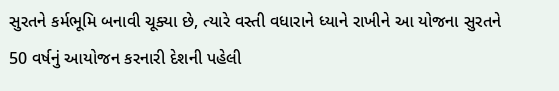સુરતને કર્મભૂમિ બનાવી ચૂક્યા છે, ત્યારે વસ્તી વધારાને ધ્યાને રાખીને આ યોજના સુરતને 50 વર્ષનું આયોજન કરનારી દેશની પહેલી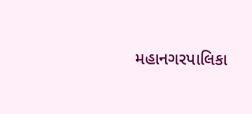મહાનગરપાલિકા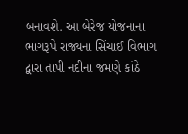બનાવશે. આ બેરેજ યોજનાના ભાગરૂપે રાજ્યના સિંચાઈ વિભાગ દ્વારા તાપી નદીના જમણે કાંઠે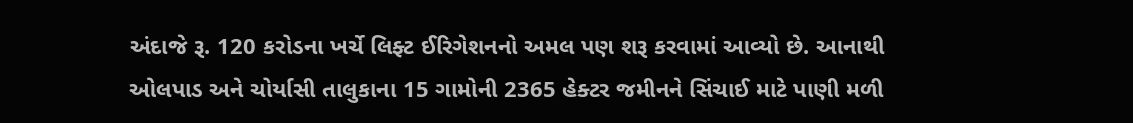અંદાજે રૂ. 120 કરોડના ખર્ચે લિફ્ટ ઈરિગેશનનો અમલ પણ શરૂ કરવામાં આવ્યો છે. આનાથી ઓલપાડ અને ચોર્યાસી તાલુકાના 15 ગામોની 2365 હેક્ટર જમીનને સિંચાઈ માટે પાણી મળી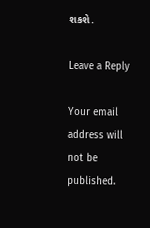શકશે.

Leave a Reply

Your email address will not be published.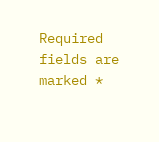Required fields are marked *